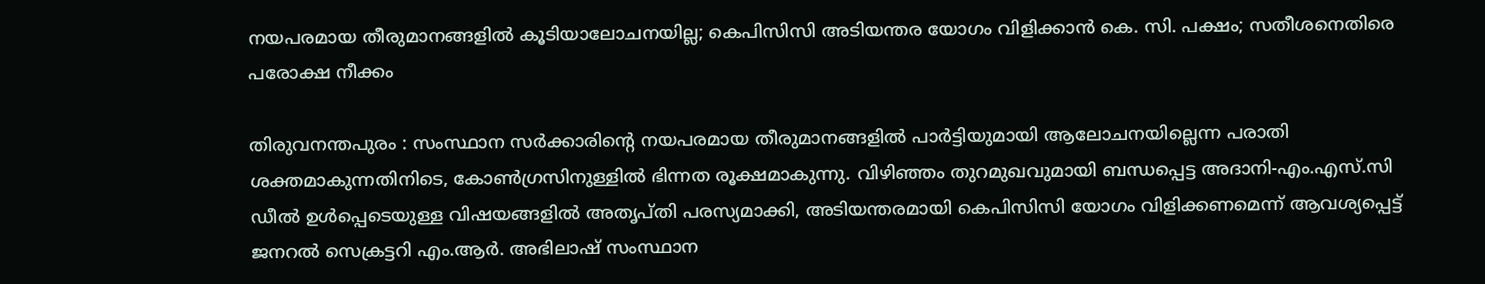നയപരമായ തീരുമാനങ്ങളിൽ കൂടിയാലോചനയില്ല; കെപിസിസി അടിയന്തര യോഗം വിളിക്കാൻ കെ. സി. പക്ഷം; സതീശനെതിരെ പരോക്ഷ നീക്കം

തിരുവനന്തപുരം : സംസ്ഥാന സർക്കാരിന്റെ നയപരമായ തീരുമാനങ്ങളിൽ പാർട്ടിയുമായി ആലോചനയില്ലെന്ന പരാതി ശക്തമാകുന്നതിനിടെ, കോൺഗ്രസിനുള്ളിൽ ഭിന്നത രൂക്ഷമാകുന്നു. വിഴിഞ്ഞം തുറമുഖവുമായി ബന്ധപ്പെട്ട അദാനി-എം.എസ്.സി ഡീൽ ഉൾപ്പെടെയുള്ള വിഷയങ്ങളിൽ അതൃപ്തി പരസ്യമാക്കി, അടിയന്തരമായി കെപിസിസി യോഗം വിളിക്കണമെന്ന് ആവശ്യപ്പെട്ട് ജനറൽ സെക്രട്ടറി എം.ആർ. അഭിലാഷ് സംസ്ഥാന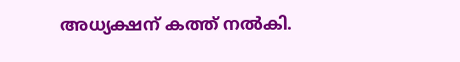അധ്യക്ഷന് കത്ത് നൽകി.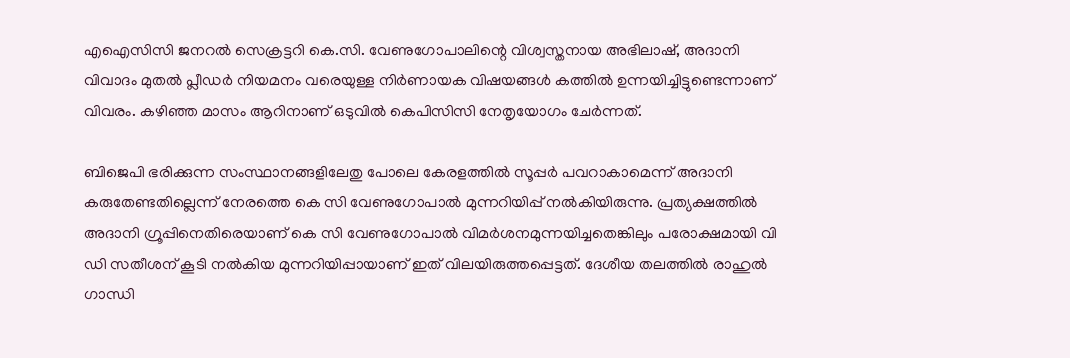എഐസിസി ജനറൽ സെക്രട്ടറി കെ.സി. വേണുഗോപാലിന്റെ വിശ്വസ്തനായ അഭിലാഷ്, അദാനി വിവാദം മുതൽ പ്ലീഡർ നിയമനം വരെയുള്ള നിർണായക വിഷയങ്ങൾ കത്തിൽ ഉന്നയിച്ചിട്ടുണ്ടെന്നാണ് വിവരം. കഴിഞ്ഞ മാസം ആറിനാണ് ഒടുവിൽ കെപിസിസി നേതൃയോഗം ചേർന്നത്.

ബിജെപി ഭരിക്കുന്ന സംസ്ഥാനങ്ങളിലേതു പോലെ കേരളത്തിൽ സൂപ്പര്‍ പവറാകാമെന്ന് അദാനി കരുതേണ്ടതില്ലെന്ന് നേരത്തെ കെ സി വേണുഗോപാൽ മുന്നറിയിപ്പ് നൽകിയിരുന്നു. പ്രത്യക്ഷത്തിൽ അദാനി ഗ്രൂപ്പിനെതിരെയാണ് കെ സി വേണുഗോപാൽ വിമർശനമുന്നയിച്ചതെങ്കിലും പരോക്ഷമായി വി ഡി സതീശന് കൂടി നൽകിയ മുന്നറിയിപ്പായാണ് ഇത് വിലയിരുത്തപ്പെട്ടത്. ദേശീയ തലത്തിൽ രാഹുൽ ഗാന്ധി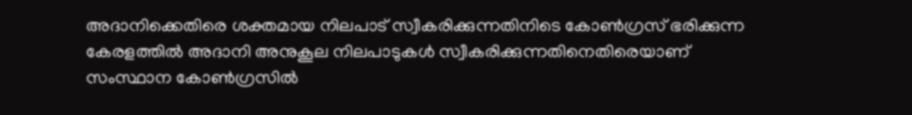അദാനിക്കെതിരെ ശക്തമായ നിലപാട് സ്വീകരിക്കുന്നതിനിടെ കോൺഗ്രസ് ഭരിക്കുന്ന കേരളത്തിൽ അദാനി അനുകൂല നിലപാടുകൾ സ്വീകരിക്കുന്നതിനെതിരെയാണ് സംസ്ഥാന കോൺഗ്രസിൽ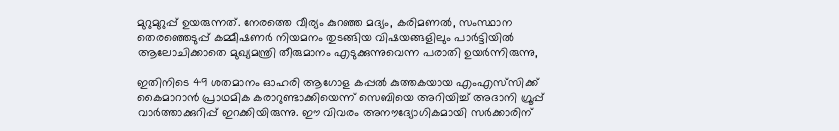മുറുമുറുപ്പ് ഉയരുന്നത്. നേരത്തെ വീര്യം കുറഞ്ഞ മദ്യം, കരിമണൽ, സംസ്ഥാന തെരഞ്ഞെടുപ്പ് കമ്മീഷണര്‍ നിയമനം തുടങ്ങിയ വിഷയങ്ങളിലും പാർട്ടിയിൽ ആലോചിക്കാതെ മുഖ്യമന്ത്രി തീരുമാനം എടുക്കുന്നുവെന്ന പരാതി ഉയർന്നിരുന്നു,

ഇതിനിടെ 49 ശതമാനം ഓഹരി ആഗോള കപ്പൽ കുത്തകയായ എംഎസ്‍സിക്ക് കൈമാറാൻ പ്രാഥമിക കരാറുണ്ടാക്കിയെന്ന് സെബിയെ അറിയിച്ച് അദാനി ഗ്രൂപ്പ് വാര്‍ത്താക്കുറിപ്പ് ഇറക്കിയിരുന്നു. ഈ വിവരം അനൗദ്യോഗികമായി സര്‍ക്കാരിന്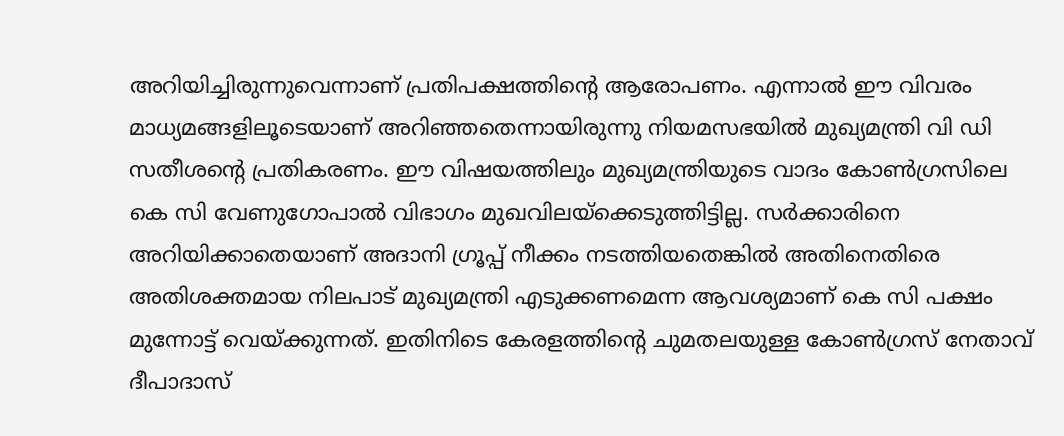അറിയിച്ചിരുന്നുവെന്നാണ് പ്രതിപക്ഷത്തിൻ്റെ ആരോപണം. എന്നാൽ ഈ വിവരം മാധ്യമങ്ങളിലൂടെയാണ് അറിഞ്ഞതെന്നായിരുന്നു നിയമസഭയിൽ മുഖ്യമന്ത്രി വി ഡി സതീശൻ്റെ പ്രതികരണം. ഈ വിഷയത്തിലും മുഖ്യമന്ത്രിയുടെ വാദം കോൺഗ്രസിലെ കെ സി വേണുഗോപാൽ വിഭാഗം മുഖവിലയ്‌ക്കെടുത്തിട്ടില്ല. സർക്കാരിനെ അറിയിക്കാതെയാണ് അദാനി ഗ്രൂപ്പ് നീക്കം നടത്തിയതെങ്കിൽ അതിനെതിരെ അതിശക്തമായ നിലപാട് മുഖ്യമന്ത്രി എടുക്കണമെന്ന ആവശ്യമാണ് കെ സി പക്ഷം മുന്നോട്ട് വെയ്ക്കുന്നത്. ഇതിനിടെ കേരളത്തിൻ്റെ ചുമതലയുള്ള കോൺഗ്രസ് നേതാവ് ദീപാദാസ്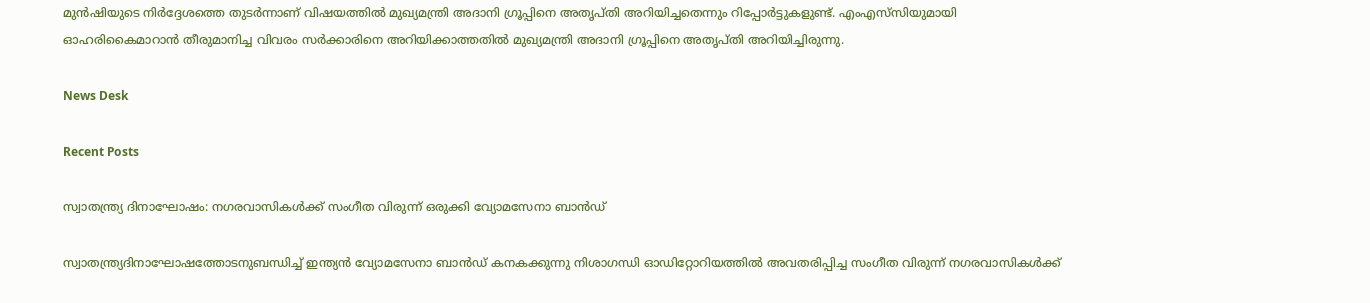മുൻഷിയുടെ നിർദ്ദേശത്തെ തുടർന്നാണ് വിഷയത്തിൽ മുഖ്യമന്ത്രി അദാനി ഗ്രൂപ്പിനെ അതൃപ്തി അറിയിച്ചതെന്നും റിപ്പോർട്ടുകളുണ്ട്. എംഎസ്‍സിയുമായി ഓഹരികൈമാറാൻ തീരുമാനിച്ച വിവരം സര്‍ക്കാരിനെ അറിയിക്കാത്തതിൽ മുഖ്യമന്ത്രി അദാനി ഗ്രൂപ്പിനെ അതൃപ്തി അറിയിച്ചിരുന്നു.

News Desk

Recent Posts

സ്വാതന്ത്ര്യ ദിനാഘോഷം: നഗരവാസികൾക്ക് സംഗീത വിരുന്ന് ഒരുക്കി വ്യോമസേനാ ബാൻഡ്

സ്വാതന്ത്ര്യദിനാഘോഷത്തോടനുബന്ധിച്ച് ഇന്ത്യൻ വ്യോമസേനാ ബാൻഡ് കനകക്കുന്നു നിശാഗന്ധി ഓഡിറ്റോറിയത്തിൽ അവതരിപ്പിച്ച സംഗീത വിരുന്ന് നഗരവാസികൾക്ക്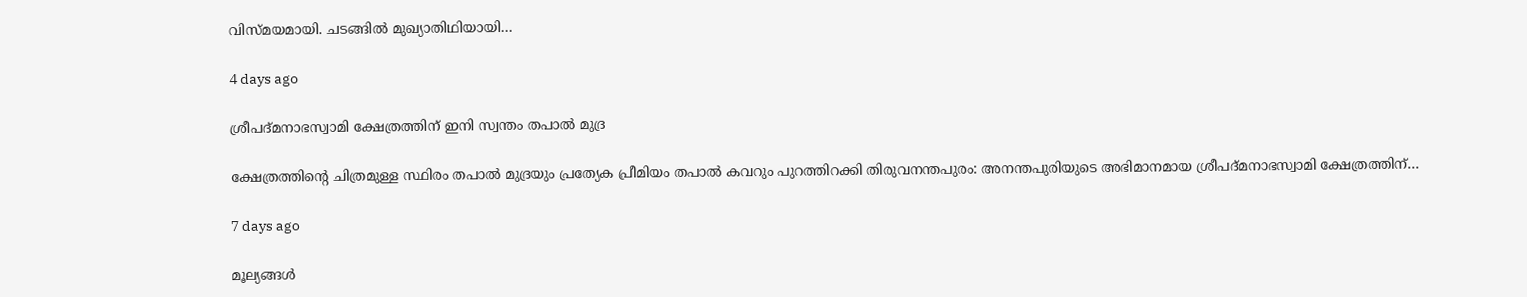വിസ്മയമായി. ചടങ്ങിൽ മുഖ്യാതിഥിയായി…

4 days ago

ശ്രീപദ്മനാഭസ്വാമി ക്ഷേത്രത്തിന് ഇനി സ്വന്തം തപാൽ മുദ്ര

ക്ഷേത്രത്തിന്റെ ചിത്രമുള്ള സ്ഥിരം തപാൽ മുദ്രയും പ്രത്യേക പ്രീമിയം തപാൽ കവറും പുറത്തിറക്കി തിരുവനന്തപുരം: അനന്തപുരിയുടെ അഭിമാനമായ ശ്രീപദ്മനാഭസ്വാമി ക്ഷേത്രത്തിന്…

7 days ago

മൂല്യങ്ങൾ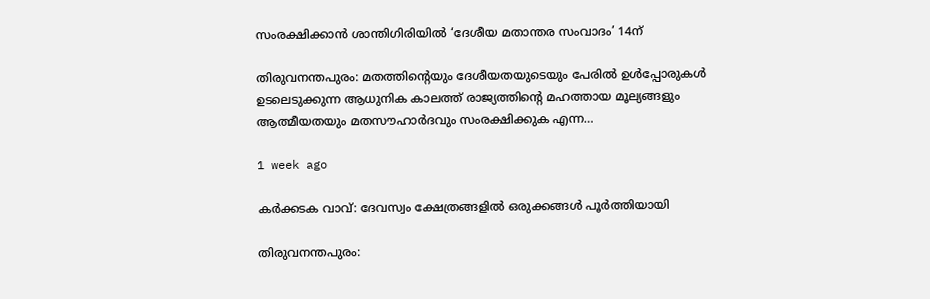സംരക്ഷിക്കാൻ ശാന്തിഗിരിയിൽ ‘ദേശീയ മതാന്തര സംവാദം’ 14ന്

തിരുവനന്തപുരം: മതത്തിന്റെയും ദേശീയതയുടെയും പേരിൽ ഉൾപ്പോരുകൾ ഉടലെടുക്കുന്ന ആധുനിക കാലത്ത് രാജ്യത്തിന്റെ മഹത്തായ മൂല്യങ്ങളും ആത്മീയതയും മതസൗഹാർദവും സംരക്ഷിക്കുക എന്ന…

1 week ago

കർക്കടക വാവ്: ദേവസ്വം ക്ഷേത്രങ്ങളിൽ ഒരുക്കങ്ങൾ പൂർത്തിയായി

തിരുവനന്തപുരം: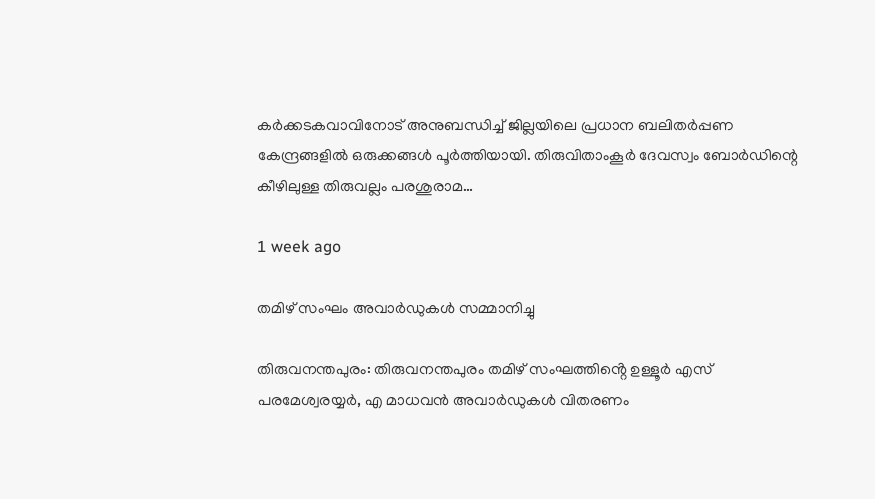കർക്കടകവാവിനോട് അനുബന്ധിച്ച് ജില്ലയിലെ പ്രധാന ബലിതർപ്പണ കേന്ദ്രങ്ങളിൽ ഒരുക്കങ്ങൾ പൂർത്തിയായി. തിരുവിതാംകൂർ ദേവസ്വം ബോർഡിന്റെ കീഴിലുള്ള തിരുവല്ലം പരശുരാമ…

1 week ago

തമിഴ് സംഘം അവാർഡുകൾ സമ്മാനിച്ചു

തിരുവനന്തപുരം: തിരുവനന്തപുരം തമിഴ് സംഘത്തിൻ്റെ ഉള്ളൂർ എസ് പരമേശ്വരയ്യർ, എ മാധവൻ അവാർഡുകൾ വിതരണം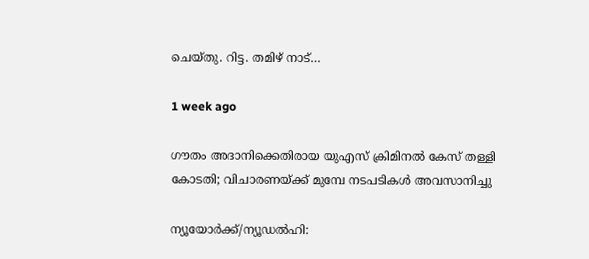ചെയ്തു. റിട്ട. തമിഴ് നാട്…

1 week ago

ഗൗതം അദാനിക്കെതിരായ യുഎസ് ക്രിമിനൽ കേസ് തള്ളി കോടതി; വിചാരണയ്ക്ക് മുമ്പേ നടപടികൾ അവസാനിച്ചു

ന്യൂയോർക്ക്/ന്യൂഡൽഹി: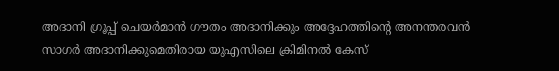അദാനി ഗ്രൂപ്പ് ചെയർമാൻ ഗൗതം അദാനിക്കും അദ്ദേഹത്തിന്റെ അനന്തരവൻ സാഗർ അദാനിക്കുമെതിരായ യുഎസിലെ ക്രിമിനൽ കേസ്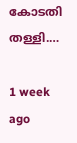കോടതി തള്ളി.…

1 week ago